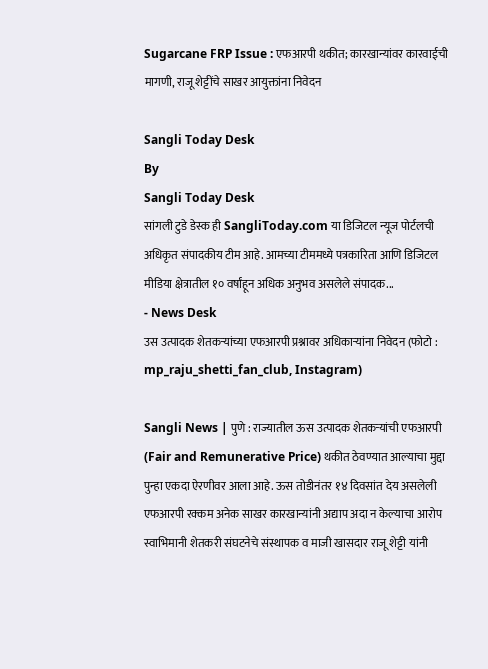Sugarcane FRP Issue : एफआरपी थकीत; कारखान्यांवर कारवाईची मागणी, राजू शेट्टींचे साखर आयुक्तांना निवेदन

Sangli Today Desk
By
Sangli Today Desk
सांगली टुडे डेस्क ही SangliToday.com या डिजिटल न्यूज पोर्टलची अधिकृत संपादकीय टीम आहे. आमच्या टीममध्ये पत्रकारिता आणि डिजिटल मीडिया क्षेत्रातील १० वर्षांहून अधिक अनुभव असलेले संपादक...
- News Desk
उस उत्पादक शेतकऱ्यांच्या एफआरपी प्रश्नावर अधिकाऱ्यांना निवेदन (फोटो : mp_raju_shetti_fan_club, Instagram)

Sangli News | पुणे : राज्यातील ऊस उत्पादक शेतकऱ्यांची एफआरपी (Fair and Remunerative Price) थकीत ठेवण्यात आल्याचा मुद्दा पुन्हा एकदा ऐरणीवर आला आहे. ऊस तोडीनंतर १४ दिवसांत देय असलेली एफआरपी रक्कम अनेक साखर कारखान्यांनी अद्याप अदा न केल्याचा आरोप स्वाभिमानी शेतकरी संघटनेचे संस्थापक व माजी खासदार राजू शेट्टी यांनी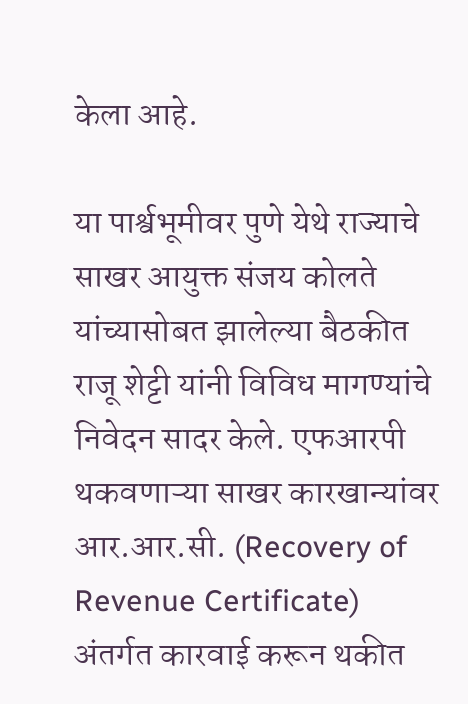केला आहे.

या पार्श्वभूमीवर पुणे येथे राज्याचे साखर आयुक्त संजय कोलते यांच्यासोबत झालेल्या बैठकीत राजू शेट्टी यांनी विविध मागण्यांचे निवेदन सादर केले. एफआरपी थकवणाऱ्या साखर कारखान्यांवर आर.आर.सी. (Recovery of Revenue Certificate) अंतर्गत कारवाई करून थकीत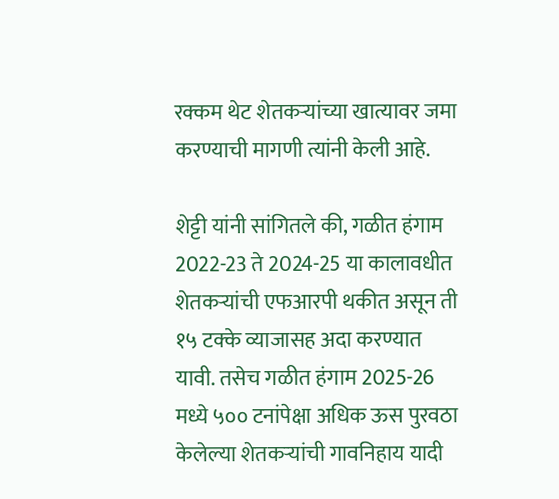रक्कम थेट शेतकऱ्यांच्या खात्यावर जमा करण्याची मागणी त्यांनी केली आहे.

शेट्टी यांनी सांगितले की, गळीत हंगाम 2022-23 ते 2024-25 या कालावधीत शेतकऱ्यांची एफआरपी थकीत असून ती १५ टक्के व्याजासह अदा करण्यात यावी. तसेच गळीत हंगाम 2025-26 मध्ये ५०० टनांपेक्षा अधिक ऊस पुरवठा केलेल्या शेतकऱ्यांची गावनिहाय यादी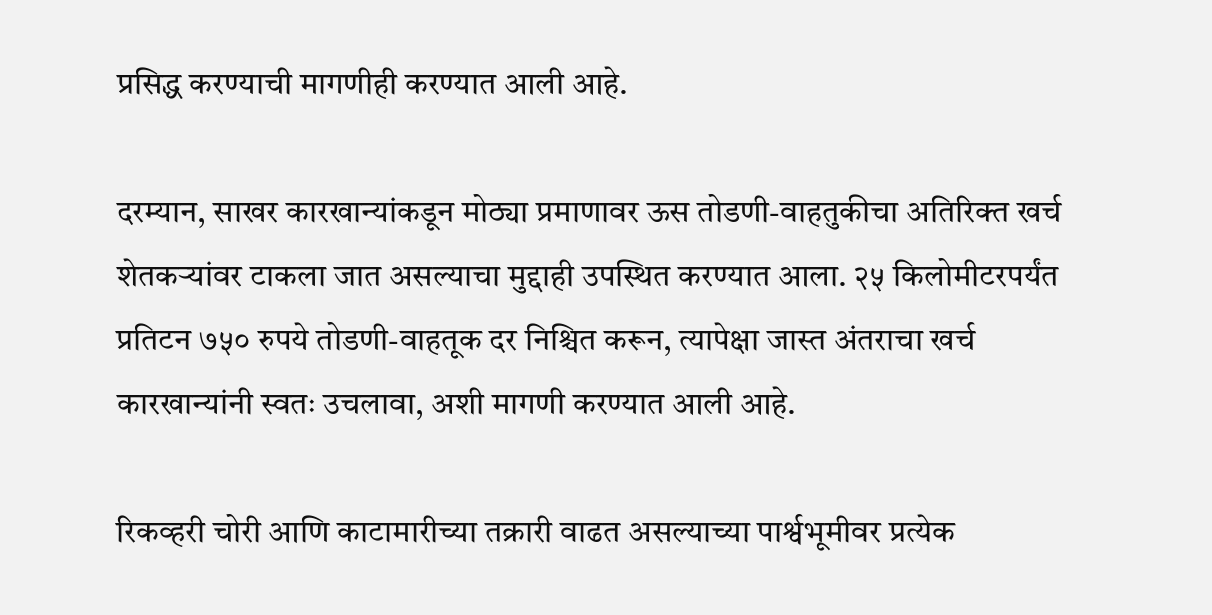प्रसिद्ध करण्याची मागणीही करण्यात आली आहे.

दरम्यान, साखर कारखान्यांकडून मोठ्या प्रमाणावर ऊस तोडणी-वाहतुकीचा अतिरिक्त खर्च शेतकऱ्यांवर टाकला जात असल्याचा मुद्दाही उपस्थित करण्यात आला. २५ किलोमीटरपर्यंत प्रतिटन ७५० रुपये तोडणी-वाहतूक दर निश्चित करून, त्यापेक्षा जास्त अंतराचा खर्च कारखान्यांनी स्वतः उचलावा, अशी मागणी करण्यात आली आहे.

रिकव्हरी चोरी आणि काटामारीच्या तक्रारी वाढत असल्याच्या पार्श्वभूमीवर प्रत्येक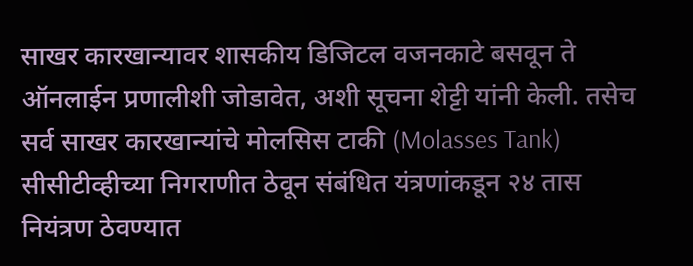साखर कारखान्यावर शासकीय डिजिटल वजनकाटे बसवून ते ऑनलाईन प्रणालीशी जोडावेत, अशी सूचना शेट्टी यांनी केली. तसेच सर्व साखर कारखान्यांचे मोलसिस टाकी (Molasses Tank) सीसीटीव्हीच्या निगराणीत ठेवून संबंधित यंत्रणांकडून २४ तास नियंत्रण ठेवण्यात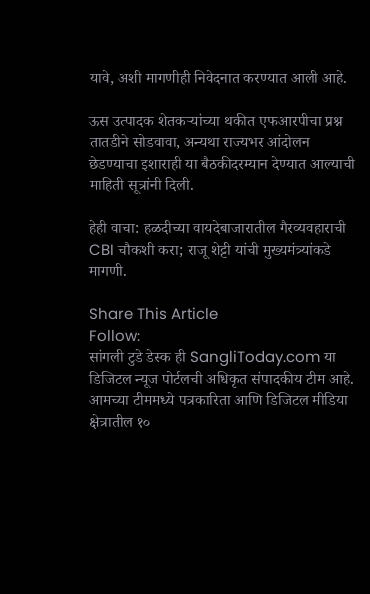यावे, अशी मागणीही निवेदनात करण्यात आली आहे.

ऊस उत्पादक शेतकऱ्यांच्या थकीत एफआरपीचा प्रश्न तातडीने सोडवावा, अन्यथा राज्यभर आंदोलन छेडण्याचा इशाराही या बैठकीदरम्यान देण्यात आल्याची माहिती सूत्रांनी दिली.

हेही वाचा: हळदीच्या वायदेबाजारातील गैरव्यवहाराची CBI चौकशी करा; राजू शेट्टी यांची मुख्यमंत्र्यांकडे मागणी.

Share This Article
Follow:
सांगली टुडे डेस्क ही SangliToday.com या डिजिटल न्यूज पोर्टलची अधिकृत संपादकीय टीम आहे. आमच्या टीममध्ये पत्रकारिता आणि डिजिटल मीडिया क्षेत्रातील १०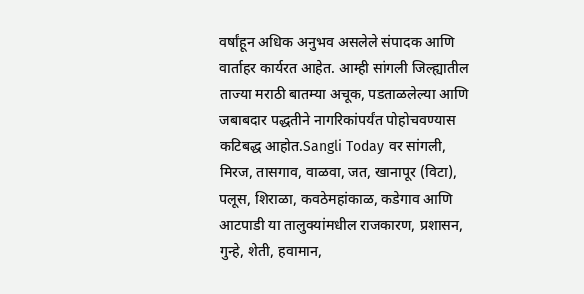वर्षांहून अधिक अनुभव असलेले संपादक आणि वार्ताहर कार्यरत आहेत. आम्ही सांगली जिल्ह्यातील ताज्या मराठी बातम्या अचूक, पडताळलेल्या आणि जबाबदार पद्धतीने नागरिकांपर्यंत पोहोचवण्यास कटिबद्ध आहोत.Sangli Today वर सांगली, मिरज, तासगाव, वाळवा, जत, खानापूर (विटा), पलूस, शिराळा, कवठेमहांकाळ, कडेगाव आणि आटपाडी या तालुक्यांमधील राजकारण, प्रशासन, गुन्हे, शेती, हवामान,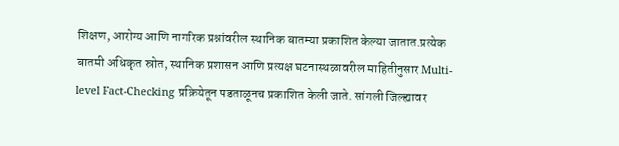शिक्षण, आरोग्य आणि नागरिक प्रश्नांवरील स्थानिक बातम्या प्रकाशित केल्या जातात.प्रत्येक बातमी अधिकृत स्रोत, स्थानिक प्रशासन आणि प्रत्यक्ष घटनास्थळावरील माहितीनुसार Multi-level Fact-Checking प्रक्रियेतून पडताळूनच प्रकाशित केली जाते. सांगली जिल्ह्यावर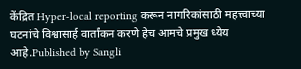केंद्रित Hyper-local reporting करून नागरिकांसाठी महत्त्वाच्या घटनांचे विश्वासार्ह वार्तांकन करणे हेच आमचे प्रमुख ध्येय आहे.Published by Sangli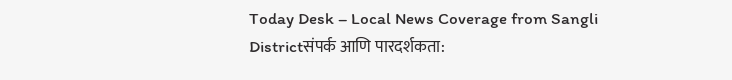Today Desk – Local News Coverage from Sangli Districtसंपर्क आणि पारदर्शकता: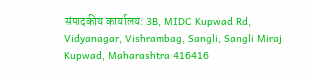संपादकीय कार्यालय: 3B, MIDC Kupwad Rd, Vidyanagar, Vishrambag, Sangli, Sangli Miraj Kupwad, Maharashtra 416416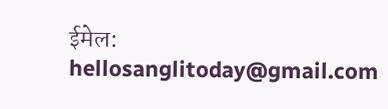ईमेल: hellosanglitoday@gmail.com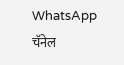WhatsApp चॅनेल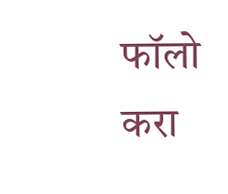फॉलो करा